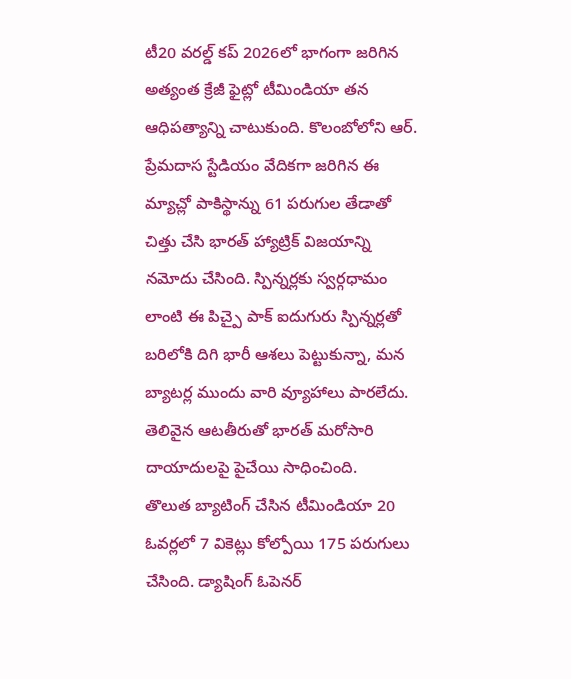టీ20 వరల్డ్ కప్ 2026లో భాగంగా జరిగిన అత్యంత క్రేజీ ఫైట్లో టీమిండియా తన ఆధిపత్యాన్ని చాటుకుంది. కొలంబోలోని ఆర్. ప్రేమదాస స్టేడియం వేదికగా జరిగిన ఈ మ్యాచ్లో పాకిస్థాన్ను 61 పరుగుల తేడాతో చిత్తు చేసి భారత్ హ్యాట్రిక్ విజయాన్ని నమోదు చేసింది. స్పిన్నర్లకు స్వర్గధామం లాంటి ఈ పిచ్పై పాక్ ఐదుగురు స్పిన్నర్లతో బరిలోకి దిగి భారీ ఆశలు పెట్టుకున్నా, మన బ్యాటర్ల ముందు వారి వ్యూహాలు పారలేదు. తెలివైన ఆటతీరుతో భారత్ మరోసారి దాయాదులపై పైచేయి సాధించింది.
తొలుత బ్యాటింగ్ చేసిన టీమిండియా 20 ఓవర్లలో 7 వికెట్లు కోల్పోయి 175 పరుగులు చేసింది. డ్యాషింగ్ ఓపెనర్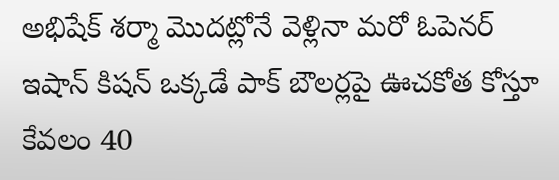అభిషేక్ శర్మా మొదట్లోనే వెళ్లినా మరో ఓపెనర్ ఇషాన్ కిషన్ ఒక్కడే పాక్ బౌలర్లపై ఊచకోత కోస్తూ కేవలం 40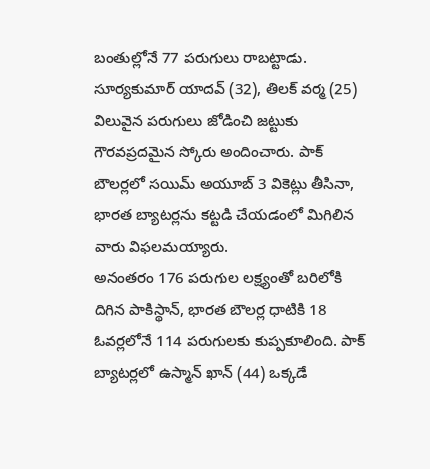బంతుల్లోనే 77 పరుగులు రాబట్టాడు. సూర్యకుమార్ యాదవ్ (32), తిలక్ వర్మ (25) విలువైన పరుగులు జోడించి జట్టుకు గౌరవప్రదమైన స్కోరు అందించారు. పాక్ బౌలర్లలో సయిమ్ అయూబ్ 3 వికెట్లు తీసినా, భారత బ్యాటర్లను కట్టడి చేయడంలో మిగిలిన వారు విఫలమయ్యారు.
అనంతరం 176 పరుగుల లక్ష్యంతో బరిలోకి దిగిన పాకిస్థాన్, భారత బౌలర్ల ధాటికి 18 ఓవర్లలోనే 114 పరుగులకు కుప్పకూలింది. పాక్ బ్యాటర్లలో ఉస్మాన్ ఖాన్ (44) ఒక్కడే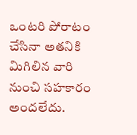ఒంటరి పోరాటం చేసినా అతనికి మిగిలిన వారి నుంచి సహకారం అందలేదు.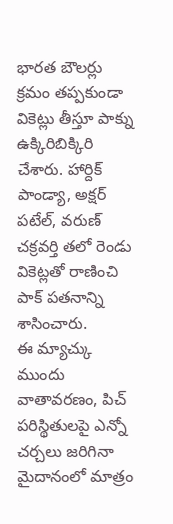భారత బౌలర్లు క్రమం తప్పకుండా వికెట్లు తీస్తూ పాక్ను ఉక్కిరిబిక్కిరి చేశారు. హార్దిక్ పాండ్యా, అక్షర్ పటేల్, వరుణ్ చక్రవర్తి తలో రెండు వికెట్లతో రాణించి పాక్ పతనాన్ని శాసించారు.
ఈ మ్యాచ్కు ముందు వాతావరణం, పిచ్ పరిస్థితులపై ఎన్నో చర్చలు జరిగినా మైదానంలో మాత్రం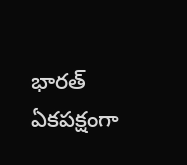భారత్ ఏకపక్షంగా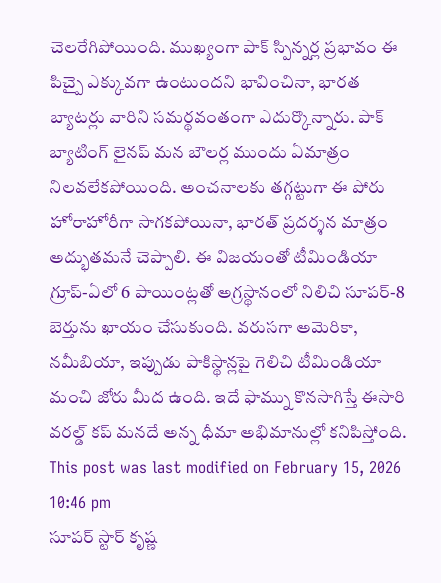చెలరేగిపోయింది. ముఖ్యంగా పాక్ స్పిన్నర్ల ప్రభావం ఈ పిచ్పై ఎక్కువగా ఉంటుందని భావించినా, భారత బ్యాటర్లు వారిని సమర్థవంతంగా ఎదుర్కొన్నారు. పాక్ బ్యాటింగ్ లైనప్ మన బౌలర్ల ముందు ఏమాత్రం నిలవలేకపోయింది. అంచనాలకు తగ్గట్టుగా ఈ పోరు హోరాహోరీగా సాగకపోయినా, భారత్ ప్రదర్శన మాత్రం అద్భుతమనే చెప్పాలి. ఈ విజయంతో టీమిండియా గ్రూప్-ఏలో 6 పాయింట్లతో అగ్రస్థానంలో నిలిచి సూపర్-8 బెర్తును ఖాయం చేసుకుంది. వరుసగా అమెరికా, నమీబియా, ఇప్పుడు పాకిస్థాన్లపై గెలిచి టీమిండియా మంచి జోరు మీద ఉంది. ఇదే ఫామ్ను కొనసాగిస్తే ఈసారి వరల్డ్ కప్ మనదే అన్న ధీమా అభిమానుల్లో కనిపిస్తోంది.
This post was last modified on February 15, 2026 10:46 pm
సూపర్ స్టార్ కృష్ణ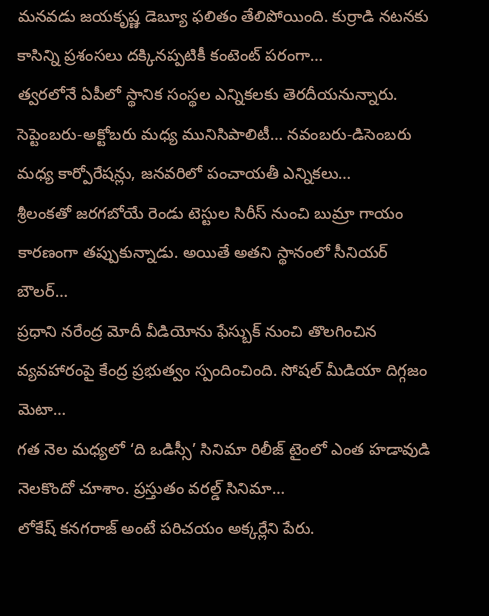మనవడు జయకృష్ణ డెబ్యూ ఫలితం తేలిపోయింది. కుర్రాడి నటనకు కాసిన్ని ప్రశంసలు దక్కినప్పటికీ కంటెంట్ పరంగా…
త్వరలోనే ఏపీలో స్థానిక సంస్థల ఎన్నికలకు తెరదీయనున్నారు. సెప్టెంబరు-అక్టోబరు మధ్య మునిసిపాలిటీ… నవంబరు-డిసెంబరు మధ్య కార్పోరేషన్లు, జనవరిలో పంచాయతీ ఎన్నికలు…
శ్రీలంకతో జరగబోయే రెండు టెస్టుల సిరీస్ నుంచి బుమ్రా గాయం కారణంగా తప్పుకున్నాడు. అయితే అతని స్థానంలో సీనియర్ బౌలర్…
ప్రధాని నరేంద్ర మోదీ వీడియోను ఫేస్బుక్ నుంచి తొలగించిన వ్యవహారంపై కేంద్ర ప్రభుత్వం స్పందించింది. సోషల్ మీడియా దిగ్గజం మెటా…
గత నెల మధ్యలో ‘ది ఒడిస్సీ’ సినిమా రిలీజ్ టైంలో ఎంత హడావుడి నెలకొందో చూశాం. ప్రస్తుతం వరల్డ్ సినిమా…
లోకేష్ కనగరాజ్ అంటే పరిచయం అక్కర్లేని పేరు.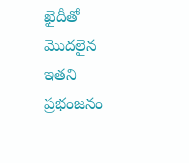ఖైదీతో మొదలైన ఇతని ప్రభంజనం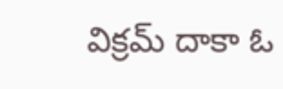విక్రమ్ దాకా ఓ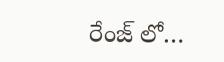రేంజ్ లో…